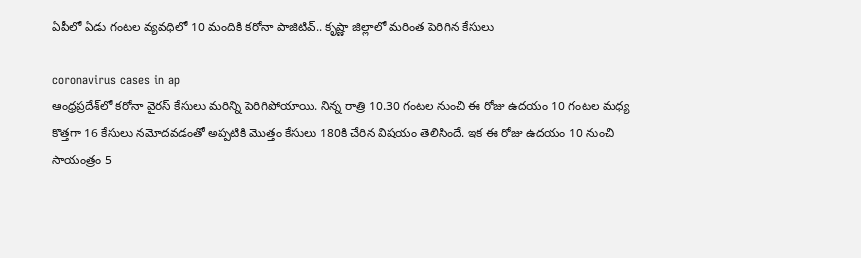ఏపీలో ఏడు గంటల వ్యవధిలో 10 మందికి కరోనా పాజిటివ్‌.. కృష్ణా జిల్లాలో మరింత పెరిగిన కేసులు

coronavirus cases in ap
ఆంధ్రప్రదేశ్‌లో కరోనా వైరస్‌ కేసులు మరిన్ని పెరిగిపోయాయి. నిన్న రాత్రి 10.30 గంటల నుంచి ఈ రోజు ఉదయం 10 గంటల మధ్య కొత్తగా 16 కేసులు నమోదవడంతో అప్పటికి మొత్తం కేసులు 180కి చేరిన విషయం తెలిసిందే. ఇక ఈ రోజు ఉదయం 10 నుంచి సాయంత్రం 5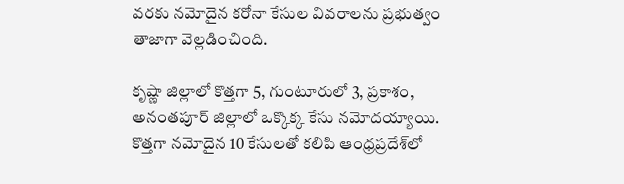వరకు నమోదైన కరోనా కేసుల వివరాలను ప్రభుత్వం తాజాగా వెల్లడించింది.

కృష్ణా జిల్లాలో కొత్తగా 5, గుంటూరులో 3, ప్రకాశం, అనంతపూర్ జిల్లాలో ఒక్కొక్క కేసు నమోదయ్యాయి. కొత్తగా నమోదైన 10 కేసులతో కలిపి ఆంధ్రప్రదేశ్‌లో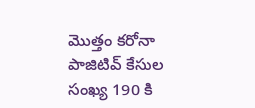మొత్తం కరోనా పాజిటివ్ కేసుల సంఖ్య 190 కి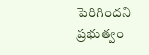పెరిగిందని ప్రభుత్వం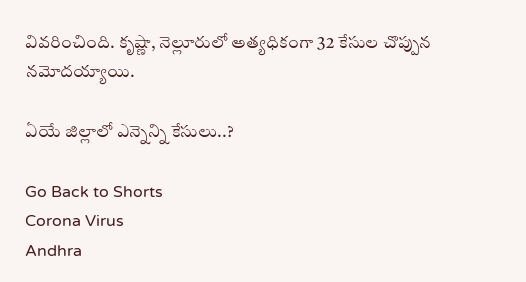వివరించింది. కృష్ణా, నెల్లూరులో అత్యధికంగా 32 కేసుల చొప్పున నమోదయ్యాయి.

ఏయే జిల్లాలో ఎన్నెన్ని కేసులు..?

Go Back to Shorts
Corona Virus
Andhra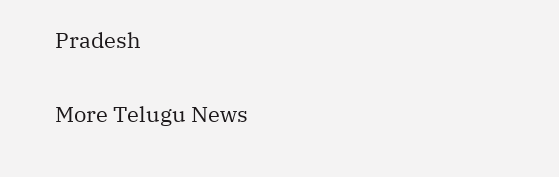Pradesh

More Telugu News